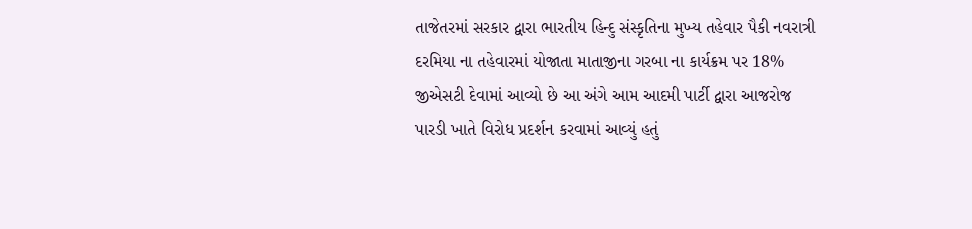તાજેતરમાં સરકાર દ્વારા ભારતીય હિન્દુ સંસ્કૃતિના મુખ્ય તહેવાર પૈકી નવરાત્રી દરમિયા ના તહેવારમાં યોજાતા માતાજીના ગરબા ના કાર્યક્રમ પર 18% જીએસટી દેવામાં આવ્યો છે આ અંગે આમ આદમી પાર્ટી દ્વારા આજરોજ પારડી ખાતે વિરોધ પ્રદર્શન કરવામાં આવ્યું હતું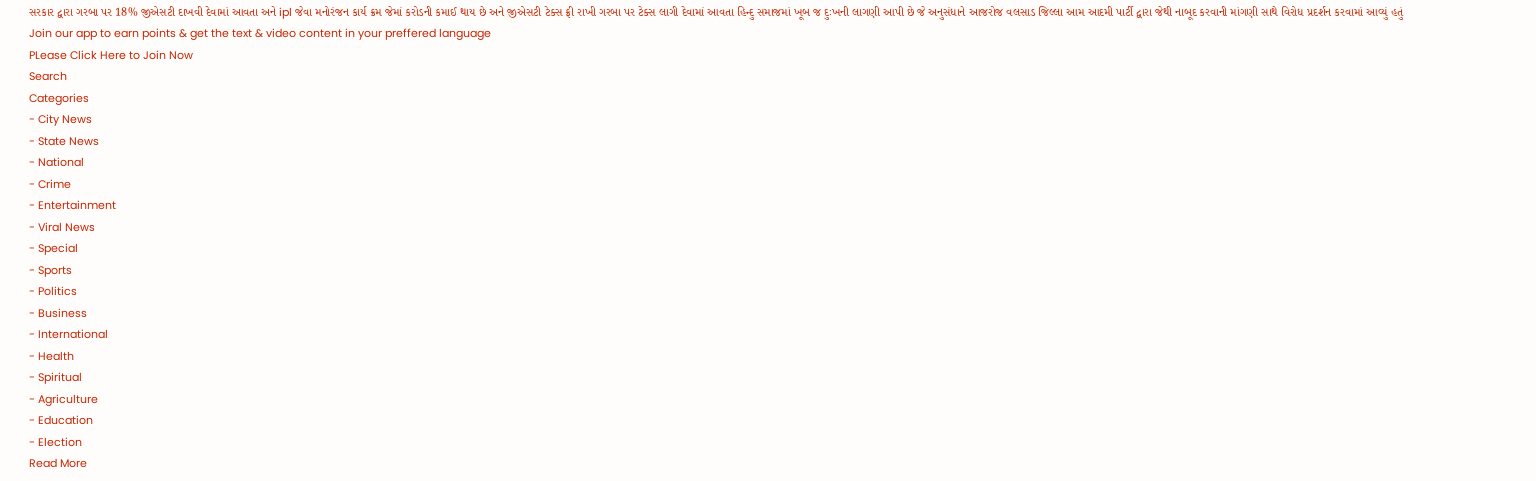સરકાર દ્વારા ગરબા પર 18% જીએસટી દાખવી દેવામાં આવતા અને ipl જેવા મનોરંજન કાર્ય ક્રમ જેમાં કરોડની કમાઈ થાય છે અને જીએસટી ટેક્સ ફ્રી રાખી ગરબા પર ટેક્સ લાગી દેવામાં આવતા હિન્દુ સમાજમાં ખૂબ જ દુઃખની લાગણી આપી છે જે અનુસંધાને આજરોજ વલસાડ જિલ્લા આમ આદમી પાર્ટી દ્વારા જેથી નાબૂદ કરવાની માંગણી સાથે વિરોધ પ્રદર્શન કરવામાં આવ્યું હતું
Join our app to earn points & get the text & video content in your preffered language
PLease Click Here to Join Now
Search
Categories
- City News
- State News
- National
- Crime
- Entertainment
- Viral News
- Special
- Sports
- Politics
- Business
- International
- Health
- Spiritual
- Agriculture
- Education
- Election
Read More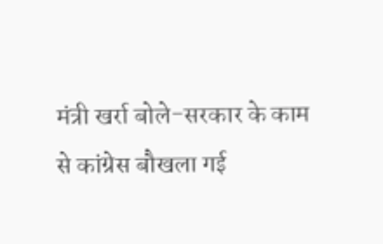मंत्री खर्रा बोले-सरकार के काम से कांग्रेस बौखला गई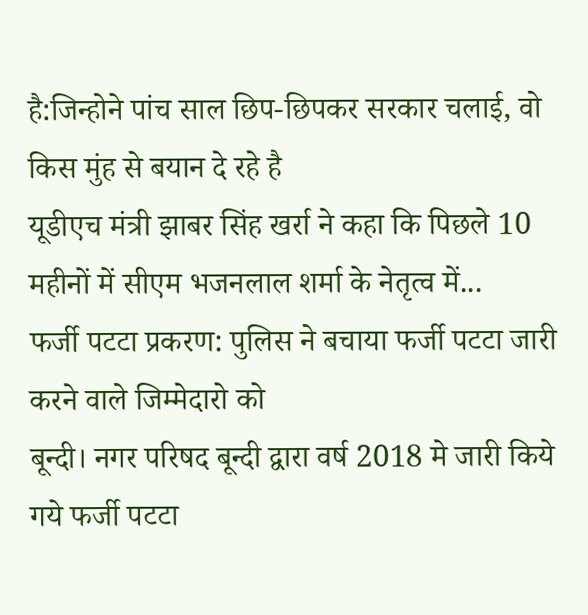है:जिन्होने पांच साल छिप-छिपकर सरकार चलाई, वो किस मुंह से बयान दे रहे है
यूडीएच मंत्री झाबर सिंह खर्रा ने कहा कि पिछले 10 महीनों में सीएम भजनलाल शर्मा के नेतृत्व में...
फर्जी पटटा प्रकरण: पुलिस ने बचाया फर्जी पटटा जारी करने वाले जिम्मेदारो को
बून्दी। नगर परिषद बून्दी द्वारा वर्ष 2018 मे जारी किये गये फर्जी पटटा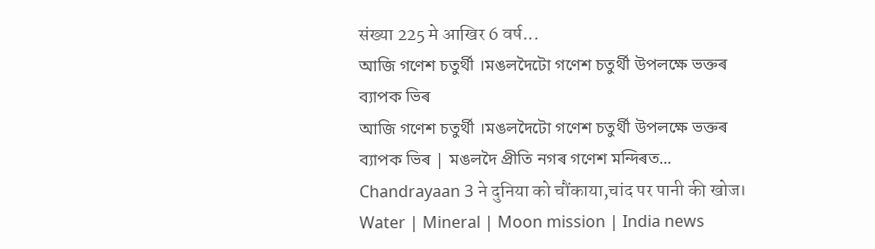संख्या 225 मे आखिर 6 वर्ष...
আজি গণেশ চতুৰ্থী ।মঙলদৈটো গণেশ চতুৰ্থী উপলক্ষে ভক্তৰ ব্যাপক ভিৰ
আজি গণেশ চতুৰ্থী ।মঙলদৈটো গণেশ চতুৰ্থী উপলক্ষে ভক্তৰ ব্যাপক ভিৰ | মঙলদৈ প্ৰীতি নগৰ গণেশ মন্দিৰত...
Chandrayaan 3 ने दुनिया को चौंकाया,चांद पर पानी की खोज। Water | Mineral | Moon mission | India news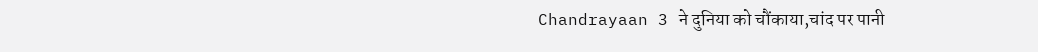Chandrayaan 3 ने दुनिया को चौंकाया,चांद पर पानी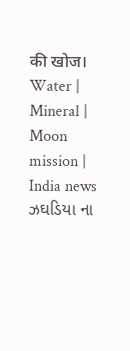की खोज। Water | Mineral | Moon mission | India news
ઝઘડિયા ના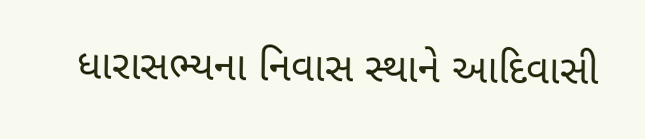ધારાસભ્યના નિવાસ સ્થાને આદિવાસી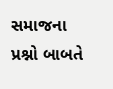સમાજના પ્રશ્નો બાબતે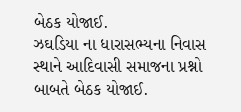બેઠક યોજાઈ.
ઝઘડિયા ના ધારાસભ્યના નિવાસ સ્થાને આદિવાસી સમાજના પ્રશ્નો બાબતે બેઠક યોજાઈ.